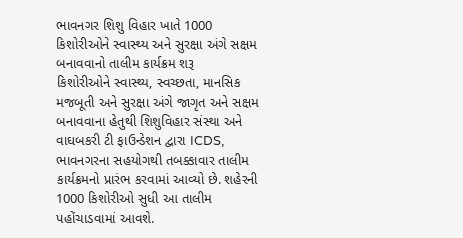ભાવનગર શિશુ વિહાર ખાતે 1000 કિશોરીઓને સ્વાસ્થ્ય અને સુરક્ષા અંગે સક્ષમ બનાવવાનો તાલીમ કાર્યક્રમ શરૂ
કિશોરીઓને સ્વાસ્થ્ય, સ્વચ્છતા, માનસિક મજબૂતી અને સુરક્ષા અંગે જાગૃત અને સક્ષમ બનાવવાના હેતુથી શિશુવિહાર સંસ્થા અને વાઘબકરી ટી ફાઉન્ડેશન દ્વારા ICDS, ભાવનગરના સહયોગથી તબક્કાવાર તાલીમ કાર્યક્રમનો પ્રારંભ કરવામાં આવ્યો છે. શહેરની 1000 કિશોરીઓ સુધી આ તાલીમ પહોંચાડવામાં આવશે.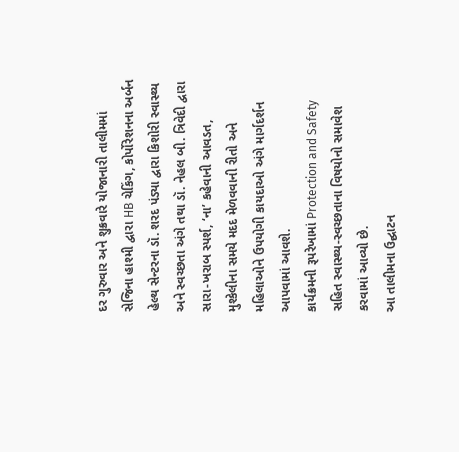દર ગુરુવાર અને શુક્રવારે યોજાનારી તાલીમમાં સેજિના હાશ્મી દ્વારા HB ચેકિંગ, કોર્પોરેશનના અર્બન હેલ્થ સેન્ટરના ડૉ. શરદ પંડ્યા દ્વારા કિશોરી સ્વાસ્થ્ય અને સ્વચ્છતા અંગે તથા ડૉ. નેહલ બી. ત્રિવેદી દ્વારા સારા-ખરાબ સ્પર્શ, ‘ના’ કહેવાની આવડત, મુશ્કેલીના સમયે મદદ મેળવવાની રીતો અને મહિલાઓને ઉપયોગી કાયદાઓ અંગે માર્ગદર્શન આપવામાં આવશે.
કાર્યક્રમની રૂપરેખામાં Protection and Safety સહિત સ્વાસ્થ્ય-સ્વચ્છતાના વિષયોનો સમાવેશ કરવામાં આવ્યો છે.
આ તાલીમના ઉદ્ઘાટન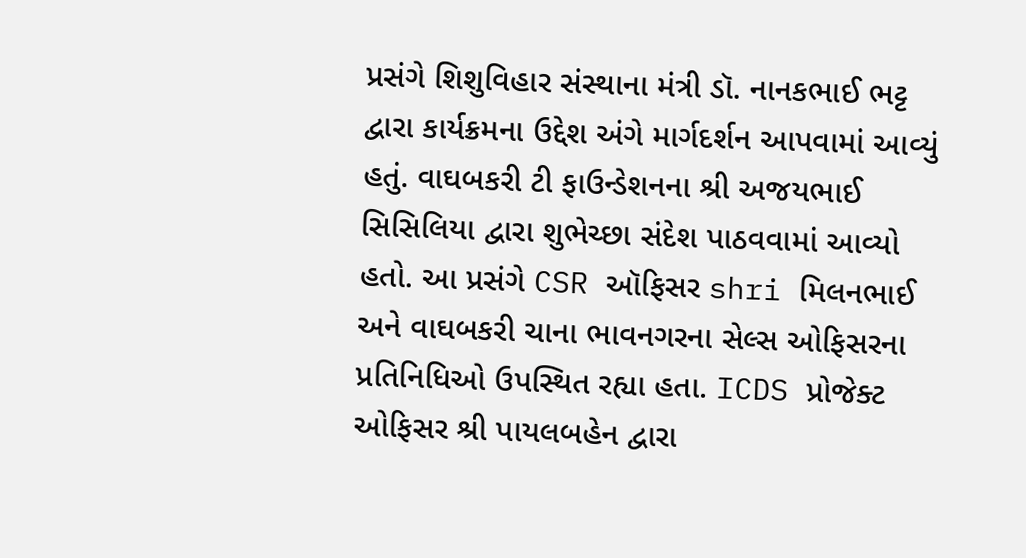પ્રસંગે શિશુવિહાર સંસ્થાના મંત્રી ડૉ. નાનકભાઈ ભટ્ટ દ્વારા કાર્યક્રમના ઉદ્દેશ અંગે માર્ગદર્શન આપવામાં આવ્યું હતું. વાઘબકરી ટી ફાઉન્ડેશનના શ્રી અજયભાઈ સિસિલિયા દ્વારા શુભેચ્છા સંદેશ પાઠવવામાં આવ્યો હતો. આ પ્રસંગે CSR ઑફિસર shri મિલનભાઈ અને વાઘબકરી ચાના ભાવનગરના સેલ્સ ઓફિસરના પ્રતિનિધિઓ ઉપસ્થિત રહ્યા હતા. ICDS પ્રોજેક્ટ ઓફિસર શ્રી પાયલબહેન દ્વારા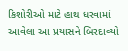કિશોરીઓ માટે હાથ ધરવામાં આવેલા આ પ્રયાસને બિરદાવ્યો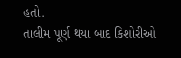હતો.
તાલીમ પૂર્ણ થયા બાદ કિશોરીઓ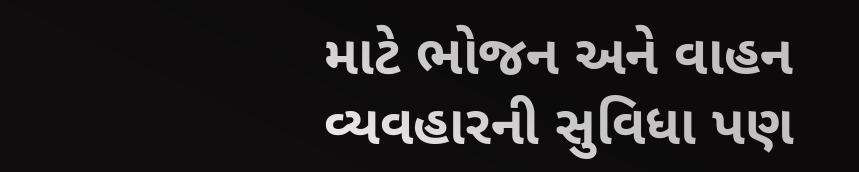માટે ભોજન અને વાહન વ્યવહારની સુવિધા પણ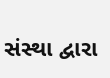સંસ્થા દ્વારા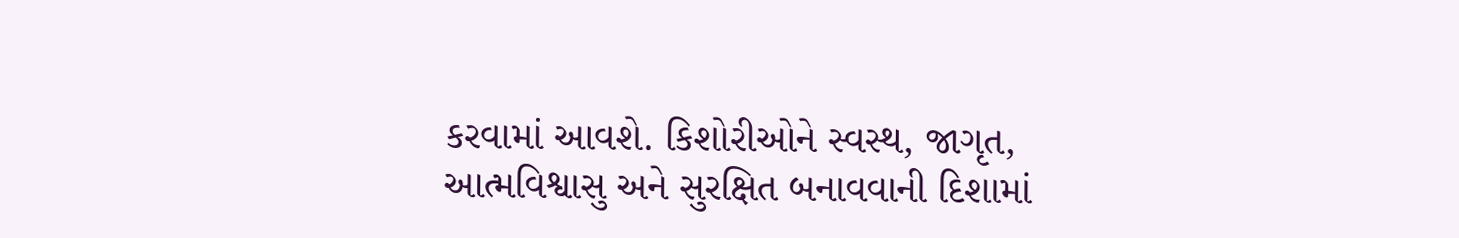કરવામાં આવશે. કિશોરીઓને સ્વસ્થ, જાગૃત, આત્મવિશ્વાસુ અને સુરક્ષિત બનાવવાની દિશામાં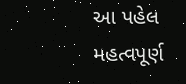આ પહેલ મહત્વપૂર્ણ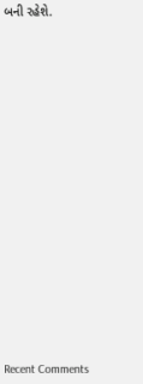બની રહેશે.


















Recent Comments